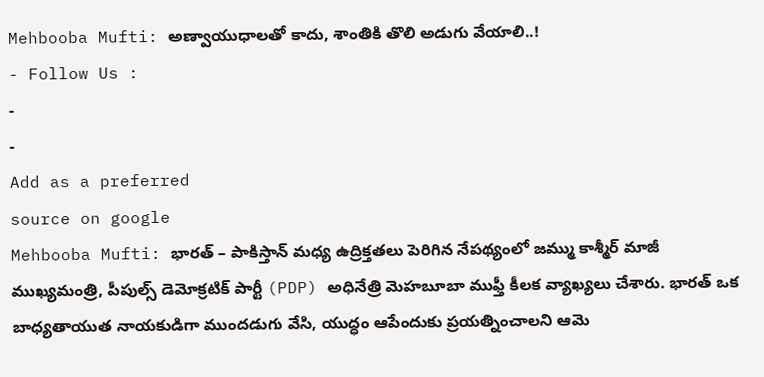Mehbooba Mufti: అణ్వాయుధాలతో కాదు, శాంతికి తొలి అడుగు వేయాలి..!
- Follow Us :
-
-
Add as a preferred
source on google
Mehbooba Mufti: భారత్ – పాకిస్తాన్ మధ్య ఉద్రిక్తతలు పెరిగిన నేపథ్యంలో జమ్ము కాశ్మీర్ మాజీ ముఖ్యమంత్రి, పీపుల్స్ డెమోక్రటిక్ పార్టీ (PDP) అధినేత్రి మెహబూబా ముఫ్తీ కీలక వ్యాఖ్యలు చేశారు. భారత్ ఒక బాధ్యతాయుత నాయకుడిగా ముందడుగు వేసి, యుద్ధం ఆపేందుకు ప్రయత్నించాలని ఆమె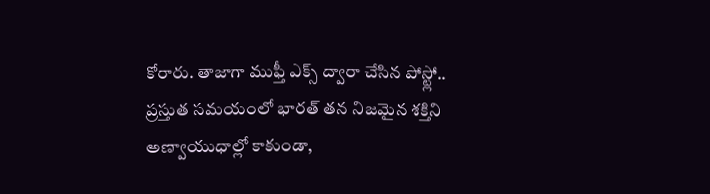కోరారు. తాజాగా ముఫ్తీ ఎక్స్ ద్వారా చేసిన పోస్ట్లో.. ప్రస్తుత సమయంలో భారత్ తన నిజమైన శక్తిని అణ్వాయుధాల్లో కాకుండా,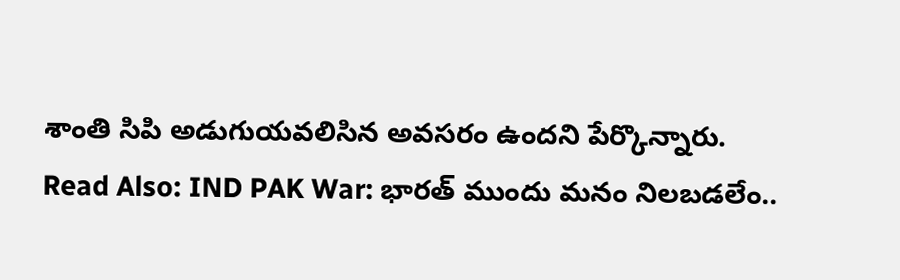శాంతి సిపి అడుగుయవలిసిన అవసరం ఉందని పేర్కొన్నారు.
Read Also: IND PAK War: భారత్ ముందు మనం నిలబడలేం..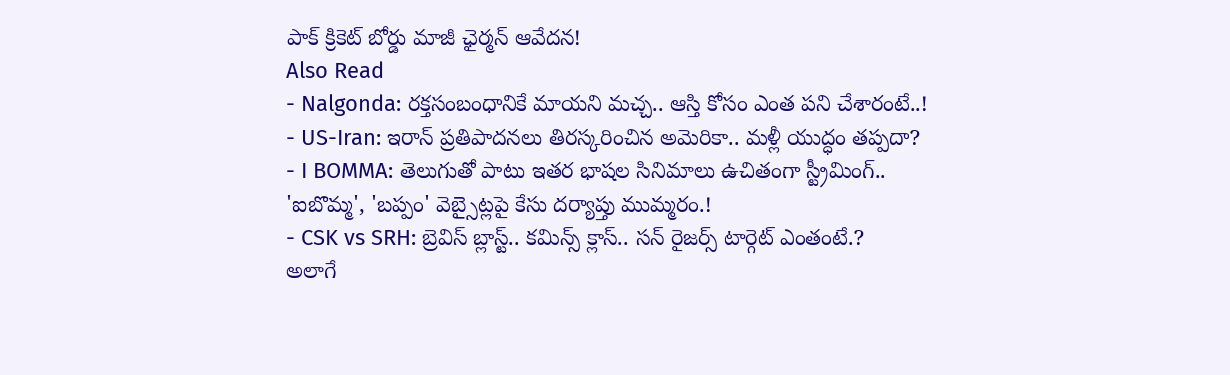పాక్ క్రికెట్ బోర్డు మాజీ ఛైర్మన్ ఆవేదన!
Also Read
- Nalgonda: రక్తసంబంధానికే మాయని మచ్చ.. ఆస్తి కోసం ఎంత పని చేశారంటే..!
- US-Iran: ఇరాన్ ప్రతిపాదనలు తిరస్కరించిన అమెరికా.. మళ్లీ యుద్ధం తప్పదా?
- I BOMMA: తెలుగుతో పాటు ఇతర భాషల సినిమాలు ఉచితంగా స్ట్రీమింగ్.. 'ఐబొమ్మ', 'బప్పం' వెబ్సైట్లపై కేసు దర్యాప్తు ముమ్మరం.!
- CSK vs SRH: బ్రెవిస్ బ్లాస్ట్.. కమిన్స్ క్లాస్.. సన్ రైజర్స్ టార్గెట్ ఎంతంటే.?
అలాగే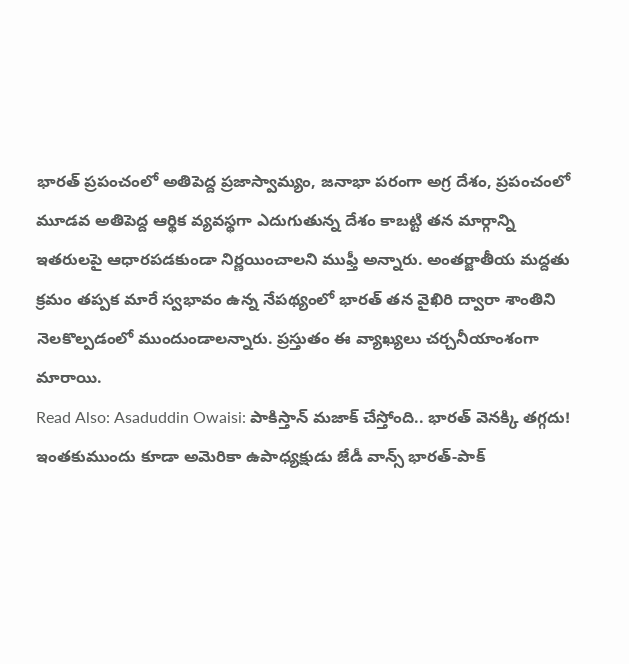భారత్ ప్రపంచంలో అతిపెద్ద ప్రజాస్వామ్యం, జనాభా పరంగా అగ్ర దేశం, ప్రపంచంలో మూడవ అతిపెద్ద ఆర్థిక వ్యవస్థగా ఎదుగుతున్న దేశం కాబట్టి తన మార్గాన్ని ఇతరులపై ఆధారపడకుండా నిర్ణయించాలని ముఫ్తీ అన్నారు. అంతర్జాతీయ మద్దతు క్రమం తప్పక మారే స్వభావం ఉన్న నేపథ్యంలో భారత్ తన వైఖిరి ద్వారా శాంతిని నెలకొల్పడంలో ముందుండాలన్నారు. ప్రస్తుతం ఈ వ్యాఖ్యలు చర్చనీయాంశంగా మారాయి.
Read Also: Asaduddin Owaisi: పాకిస్తాన్ మజాక్ చేస్తోంది.. భారత్ వెనక్కి తగ్గదు!
ఇంతకుముందు కూడా అమెరికా ఉపాధ్యక్షుడు జేడీ వాన్స్ భారత్-పాక్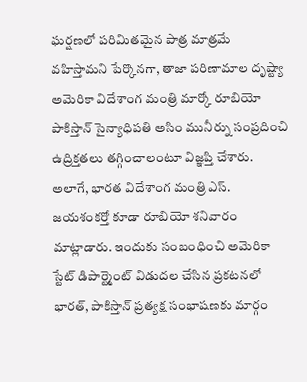ఘర్షణలో పరిమితమైన పాత్ర మాత్రమే వహిస్తామని పేర్కొనగా, తాజా పరిణామాల దృష్ట్యా అమెరికా విదేశాంగ మంత్రి మార్కో రూబియో పాకిస్తాన్ సైన్యాధిపతి అసిం మునీర్ను సంప్రదించి ఉద్రిక్తతలు తగ్గించాలంటూ విజ్ఞప్తి చేశారు. అలాగే, భారత విదేశాంగ మంత్రి ఎస్. జయశంకర్తో కూడా రూబియో శనివారం మాట్లాడారు. ఇందుకు సంబంధించి అమెరికా స్టేట్ డిపార్ట్మెంట్ విడుదల చేసిన ప్రకటనలో భారత్, పాకిస్తాన్ ప్రత్యక్ష సంభాషణకు మార్గం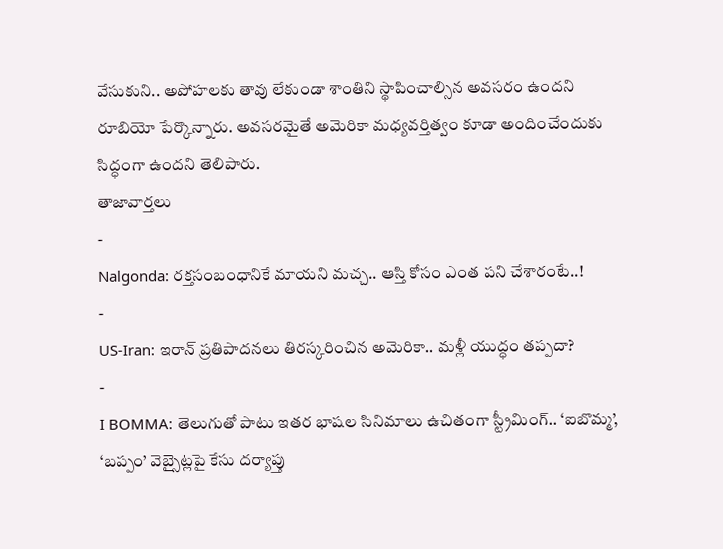వేసుకుని.. అపోహలకు తావు లేకుండా శాంతిని స్థాపించాల్సిన అవసరం ఉందని రూబియో పేర్కొన్నారు. అవసరమైతే అమెరికా మధ్యవర్తిత్వం కూడా అందించేందుకు సిద్ధంగా ఉందని తెలిపారు.
తాజావార్తలు
-
Nalgonda: రక్తసంబంధానికే మాయని మచ్చ.. ఆస్తి కోసం ఎంత పని చేశారంటే..!
-
US-Iran: ఇరాన్ ప్రతిపాదనలు తిరస్కరించిన అమెరికా.. మళ్లీ యుద్ధం తప్పదా?
-
I BOMMA: తెలుగుతో పాటు ఇతర భాషల సినిమాలు ఉచితంగా స్ట్రీమింగ్.. ‘ఐబొమ్మ’, ‘బప్పం’ వెబ్సైట్లపై కేసు దర్యాప్తు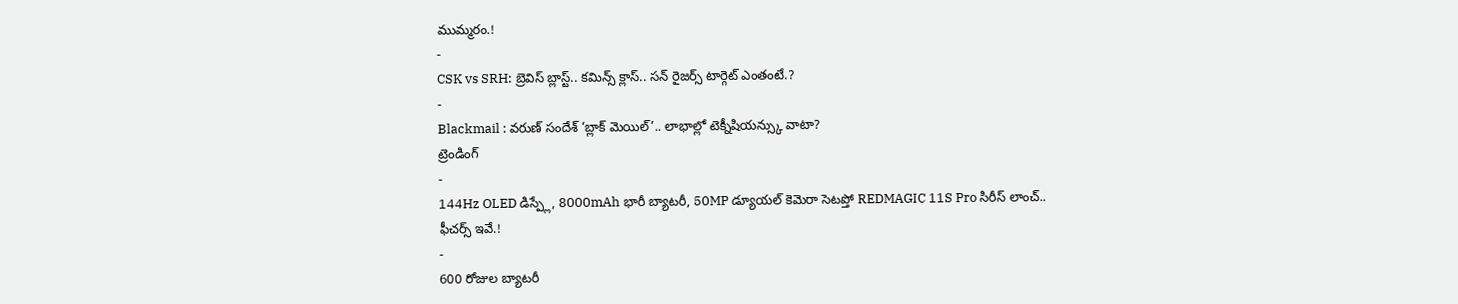ముమ్మరం.!
-
CSK vs SRH: బ్రెవిస్ బ్లాస్ట్.. కమిన్స్ క్లాస్.. సన్ రైజర్స్ టార్గెట్ ఎంతంటే.?
-
Blackmail : వరుణ్ సందేశ్ ‘బ్లాక్ మెయిల్’.. లాభాల్లో టెక్నీషియన్స్కు వాటా?
ట్రెండింగ్
-
144Hz OLED డిస్ప్లే, 8000mAh భారీ బ్యాటరీ, 50MP డ్యూయల్ కెమెరా సెటప్తో REDMAGIC 11S Pro సిరీస్ లాంచ్.. ఫీచర్స్ ఇవే.!
-
600 రోజుల బ్యాటరీ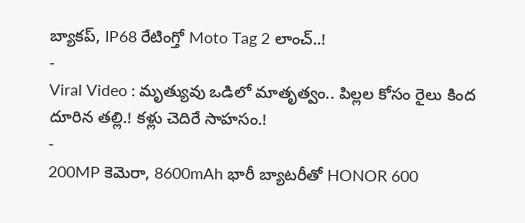బ్యాకప్, IP68 రేటింగ్తో Moto Tag 2 లాంచ్..!
-
Viral Video : మృత్యువు ఒడిలో మాతృత్వం.. పిల్లల కోసం రైలు కింద దూరిన తల్లి.! కళ్లు చెదిరే సాహసం.!
-
200MP కెమెరా, 8600mAh భారీ బ్యాటరీతో HONOR 600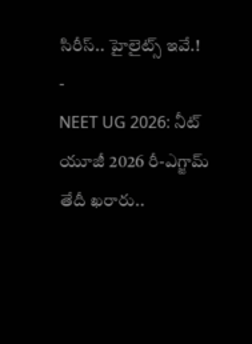సిరీస్.. హైలైట్స్ ఇవే.!
-
NEET UG 2026: నీట్ యూజీ 2026 రీ-ఎగ్జామ్ తేదీ ఖరారు..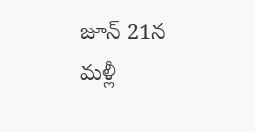జూన్ 21న మళ్లీ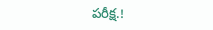పరీక్ష.!